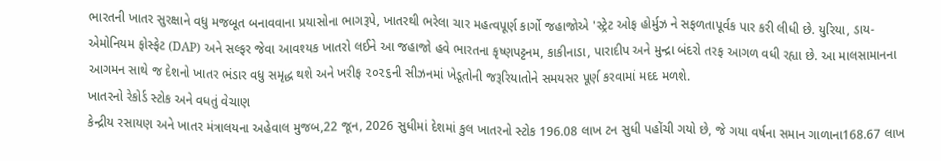ભારતની ખાતર સુરક્ષાને વધુ મજબૂત બનાવવાના પ્રયાસોના ભાગરૂપે, ખાતરથી ભરેલા ચાર મહત્વપૂર્ણ કાર્ગો જહાજોએ 'સ્ટ્રેટ ઓફ હોર્મુઝ ને સફળતાપૂર્વક પાર કરી લીધી છે. યુરિયા, ડાય-એમોનિયમ ફોસ્ફેટ (DAP) અને સલ્ફર જેવા આવશ્યક ખાતરો લઈને આ જહાજો હવે ભારતના કૃષ્ણપટ્ટનમ, કાકીનાડા, પારાદીપ અને મુન્દ્રા બંદરો તરફ આગળ વધી રહ્યા છે. આ માલસામાનના આગમન સાથે જ દેશનો ખાતર ભંડાર વધુ સમૃદ્ધ થશે અને ખરીફ ૨૦૨૬ની સીઝનમાં ખેડૂતોની જરૂરિયાતોને સમયસર પૂર્ણ કરવામાં મદદ મળશે.
ખાતરનો રેકોર્ડ સ્ટોક અને વધતું વેચાણ
કેન્દ્રીય રસાયણ અને ખાતર મંત્રાલયના અહેવાલ મુજબ,22 જૂન, 2026 સુધીમાં દેશમાં કુલ ખાતરનો સ્ટોક 196.08 લાખ ટન સુધી પહોંચી ગયો છે, જે ગયા વર્ષના સમાન ગાળાના168.67 લાખ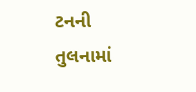ટનની તુલનામાં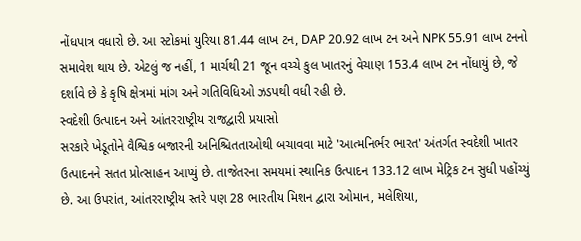નોંધપાત્ર વધારો છે. આ સ્ટોકમાં યુરિયા 81.44 લાખ ટન, DAP 20.92 લાખ ટન અને NPK 55.91 લાખ ટનનો સમાવેશ થાય છે. એટલું જ નહીં, 1 માર્ચથી 21 જૂન વચ્ચે કુલ ખાતરનું વેચાણ 153.4 લાખ ટન નોંધાયું છે, જે દર્શાવે છે કે કૃષિ ક્ષેત્રમાં માંગ અને ગતિવિધિઓ ઝડપથી વધી રહી છે.
સ્વદેશી ઉત્પાદન અને આંતરરાષ્ટ્રીય રાજદ્વારી પ્રયાસો
સરકારે ખેડૂતોને વૈશ્વિક બજારની અનિશ્ચિતતાઓથી બચાવવા માટે 'આત્મનિર્ભર ભારત' અંતર્ગત સ્વદેશી ખાતર ઉત્પાદનને સતત પ્રોત્સાહન આપ્યું છે. તાજેતરના સમયમાં સ્થાનિક ઉત્પાદન 133.12 લાખ મેટ્રિક ટન સુધી પહોંચ્યું છે. આ ઉપરાંત, આંતરરાષ્ટ્રીય સ્તરે પણ 28 ભારતીય મિશન દ્વારા ઓમાન, મલેશિયા,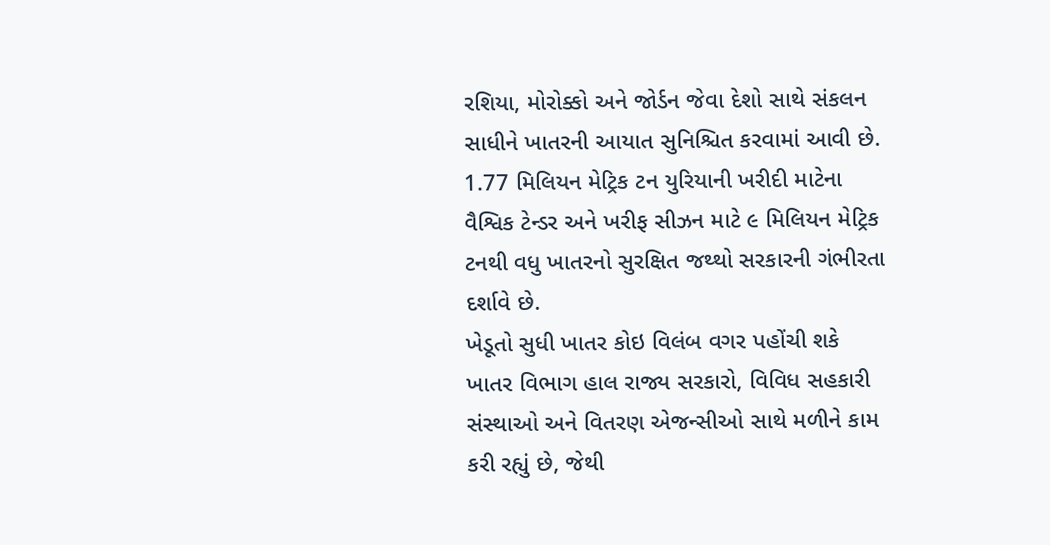રશિયા, મોરોક્કો અને જોર્ડન જેવા દેશો સાથે સંકલન સાધીને ખાતરની આયાત સુનિશ્ચિત કરવામાં આવી છે. 1.77 મિલિયન મેટ્રિક ટન યુરિયાની ખરીદી માટેના વૈશ્વિક ટેન્ડર અને ખરીફ સીઝન માટે ૯ મિલિયન મેટ્રિક ટનથી વધુ ખાતરનો સુરક્ષિત જથ્થો સરકારની ગંભીરતા દર્શાવે છે.
ખેડૂતો સુધી ખાતર કોઇ વિલંબ વગર પહોંચી શકે
ખાતર વિભાગ હાલ રાજ્ય સરકારો, વિવિધ સહકારી સંસ્થાઓ અને વિતરણ એજન્સીઓ સાથે મળીને કામ કરી રહ્યું છે, જેથી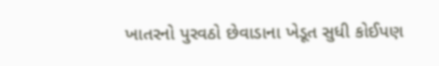ખાતરનો પુરવઠો છેવાડાના ખેડૂત સુધી કોઈપણ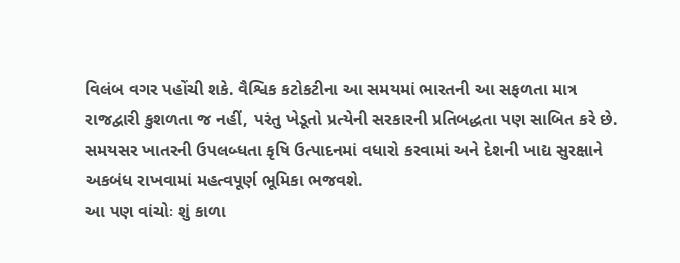વિલંબ વગર પહોંચી શકે. વૈશ્વિક કટોકટીના આ સમયમાં ભારતની આ સફળતા માત્ર રાજદ્વારી કુશળતા જ નહીં, પરંતુ ખેડૂતો પ્રત્યેની સરકારની પ્રતિબદ્ધતા પણ સાબિત કરે છે. સમયસર ખાતરની ઉપલબ્ધતા કૃષિ ઉત્પાદનમાં વધારો કરવામાં અને દેશની ખાદ્ય સુરક્ષાને અકબંધ રાખવામાં મહત્વપૂર્ણ ભૂમિકા ભજવશે.
આ પણ વાંચોઃ શું કાળા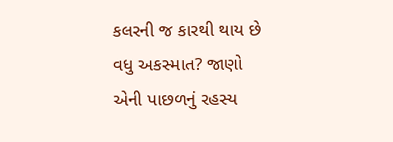કલરની જ કારથી થાય છે વધુ અકસ્માત? જાણો એની પાછળનું રહસ્ય